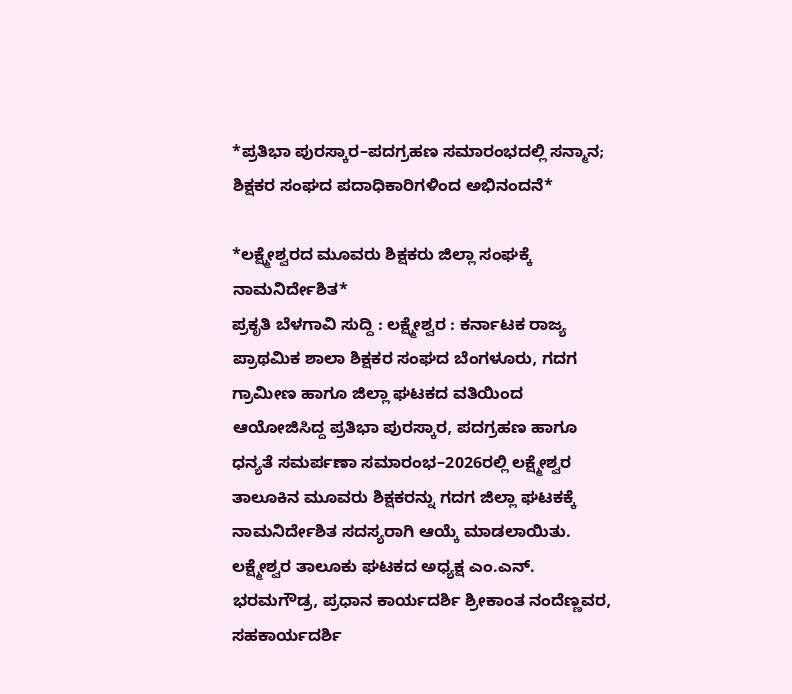*ಪ್ರತಿಭಾ ಪುರಸ್ಕಾರ–ಪದಗ್ರಹಣ ಸಮಾರಂಭದಲ್ಲಿ ಸನ್ಮಾನ; ಶಿಕ್ಷಕರ ಸಂಘದ ಪದಾಧಿಕಾರಿಗಳಿಂದ ಅಭಿನಂದನೆ*

*ಲಕ್ಷ್ಮೇಶ್ವರದ ಮೂವರು ಶಿಕ್ಷಕರು ಜಿಲ್ಲಾ ಸಂಘಕ್ಕೆ ನಾಮನಿರ್ದೇಶಿತ*
ಪ್ರಕೃತಿ ಬೆಳಗಾವಿ ಸುದ್ದಿ : ಲಕ್ಷ್ಮೇಶ್ವರ : ಕರ್ನಾಟಕ ರಾಜ್ಯ ಪ್ರಾಥಮಿಕ ಶಾಲಾ ಶಿಕ್ಷಕರ ಸಂಘದ ಬೆಂಗಳೂರು, ಗದಗ ಗ್ರಾಮೀಣ ಹಾಗೂ ಜಿಲ್ಲಾ ಘಟಕದ ವತಿಯಿಂದ ಆಯೋಜಿಸಿದ್ದ ಪ್ರತಿಭಾ ಪುರಸ್ಕಾರ, ಪದಗ್ರಹಣ ಹಾಗೂ ಧನ್ಯತೆ ಸಮರ್ಪಣಾ ಸಮಾರಂಭ–2026ರಲ್ಲಿ ಲಕ್ಷ್ಮೇಶ್ವರ ತಾಲೂಕಿನ ಮೂವರು ಶಿಕ್ಷಕರನ್ನು ಗದಗ ಜಿಲ್ಲಾ ಘಟಕಕ್ಕೆ ನಾಮನಿರ್ದೇಶಿತ ಸದಸ್ಯರಾಗಿ ಆಯ್ಕೆ ಮಾಡಲಾಯಿತು.
ಲಕ್ಷ್ಮೇಶ್ವರ ತಾಲೂಕು ಘಟಕದ ಅಧ್ಯಕ್ಷ ಎಂ.ಎನ್. ಭರಮಗೌಡ್ರ, ಪ್ರಧಾನ ಕಾರ್ಯದರ್ಶಿ ಶ್ರೀಕಾಂತ ನಂದೆಣ್ಣವರ, ಸಹಕಾರ್ಯದರ್ಶಿ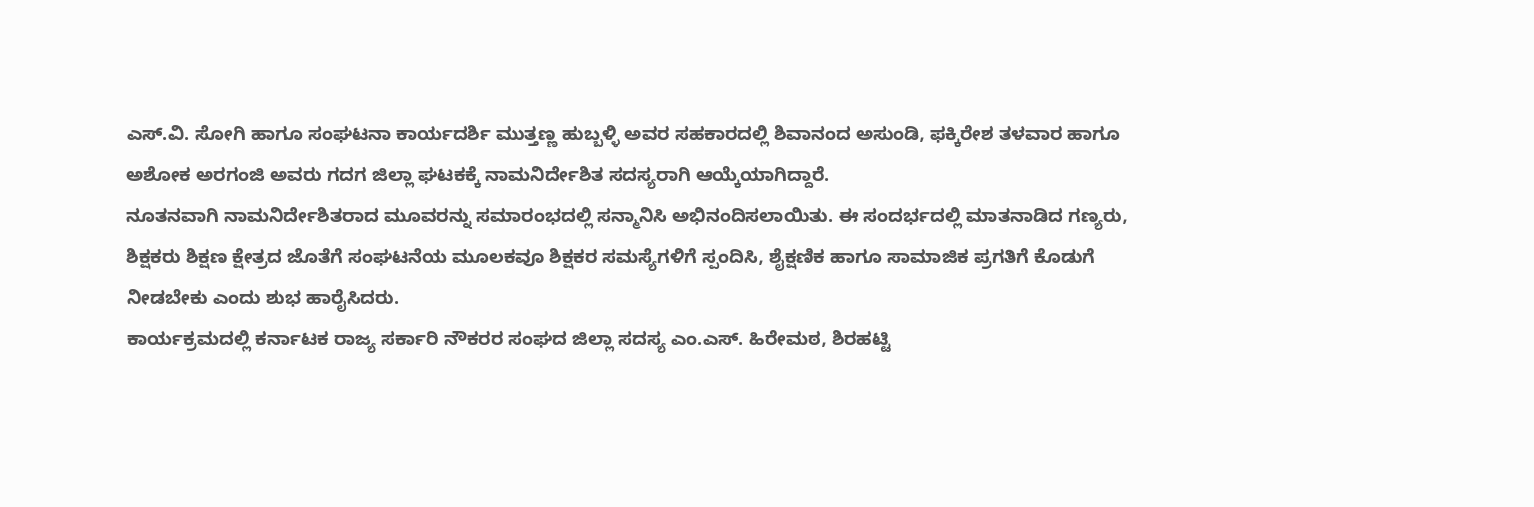ಎಸ್.ವಿ. ಸೋಗಿ ಹಾಗೂ ಸಂಘಟನಾ ಕಾರ್ಯದರ್ಶಿ ಮುತ್ತಣ್ಣ ಹುಬ್ಬಳ್ಳಿ ಅವರ ಸಹಕಾರದಲ್ಲಿ ಶಿವಾನಂದ ಅಸುಂಡಿ, ಫಕ್ಕಿರೇಶ ತಳವಾರ ಹಾಗೂ ಅಶೋಕ ಅರಗಂಜಿ ಅವರು ಗದಗ ಜಿಲ್ಲಾ ಘಟಕಕ್ಕೆ ನಾಮನಿರ್ದೇಶಿತ ಸದಸ್ಯರಾಗಿ ಆಯ್ಕೆಯಾಗಿದ್ದಾರೆ.
ನೂತನವಾಗಿ ನಾಮನಿರ್ದೇಶಿತರಾದ ಮೂವರನ್ನು ಸಮಾರಂಭದಲ್ಲಿ ಸನ್ಮಾನಿಸಿ ಅಭಿನಂದಿಸಲಾಯಿತು. ಈ ಸಂದರ್ಭದಲ್ಲಿ ಮಾತನಾಡಿದ ಗಣ್ಯರು, ಶಿಕ್ಷಕರು ಶಿಕ್ಷಣ ಕ್ಷೇತ್ರದ ಜೊತೆಗೆ ಸಂಘಟನೆಯ ಮೂಲಕವೂ ಶಿಕ್ಷಕರ ಸಮಸ್ಯೆಗಳಿಗೆ ಸ್ಪಂದಿಸಿ, ಶೈಕ್ಷಣಿಕ ಹಾಗೂ ಸಾಮಾಜಿಕ ಪ್ರಗತಿಗೆ ಕೊಡುಗೆ ನೀಡಬೇಕು ಎಂದು ಶುಭ ಹಾರೈಸಿದರು.
ಕಾರ್ಯಕ್ರಮದಲ್ಲಿ ಕರ್ನಾಟಕ ರಾಜ್ಯ ಸರ್ಕಾರಿ ನೌಕರರ ಸಂಘದ ಜಿಲ್ಲಾ ಸದಸ್ಯ ಎಂ.ಎಸ್. ಹಿರೇಮಠ, ಶಿರಹಟ್ಟಿ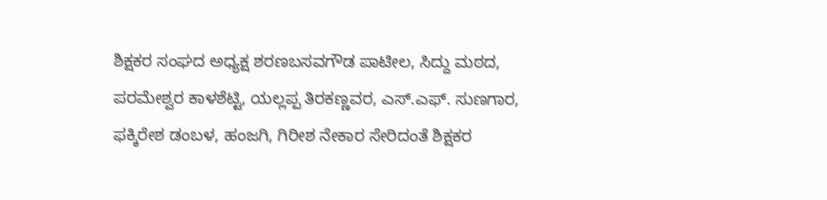ಶಿಕ್ಷಕರ ಸಂಘದ ಅಧ್ಯಕ್ಷ ಶರಣಬಸವಗೌಡ ಪಾಟೀಲ, ಸಿದ್ದು ಮಠದ, ಪರಮೇಶ್ವರ ಕಾಳಶೆಟ್ಟಿ, ಯಲ್ಲಪ್ಪ ತಿರಕಣ್ಣವರ, ಎಸ್.ಎಫ್. ಸುಣಗಾರ, ಫಕ್ಕಿರೇಶ ಡಂಬಳ, ಹಂಜಗಿ, ಗಿರೀಶ ನೇಕಾರ ಸೇರಿದಂತೆ ಶಿಕ್ಷಕರ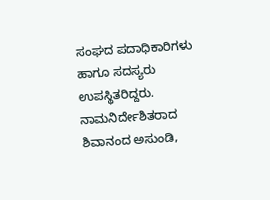ಸಂಘದ ಪದಾಧಿಕಾರಿಗಳು ಹಾಗೂ ಸದಸ್ಯರು ಉಪಸ್ಥಿತರಿದ್ದರು.
ನಾಮನಿರ್ದೇಶಿತರಾದ ಶಿವಾನಂದ ಅಸುಂಡಿ,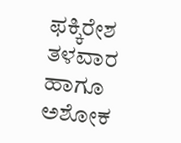ಫಕ್ಕಿರೇಶ ತಳವಾರ ಹಾಗೂ ಅಶೋಕ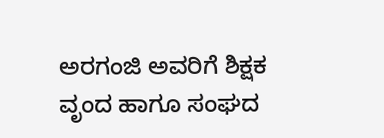ಅರಗಂಜಿ ಅವರಿಗೆ ಶಿಕ್ಷಕ ವೃಂದ ಹಾಗೂ ಸಂಘದ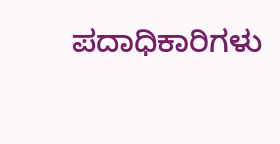ಪದಾಧಿಕಾರಿಗಳು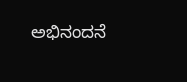ಅಭಿನಂದನೆ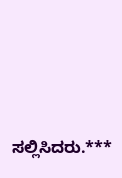ಸಲ್ಲಿಸಿದರು.***